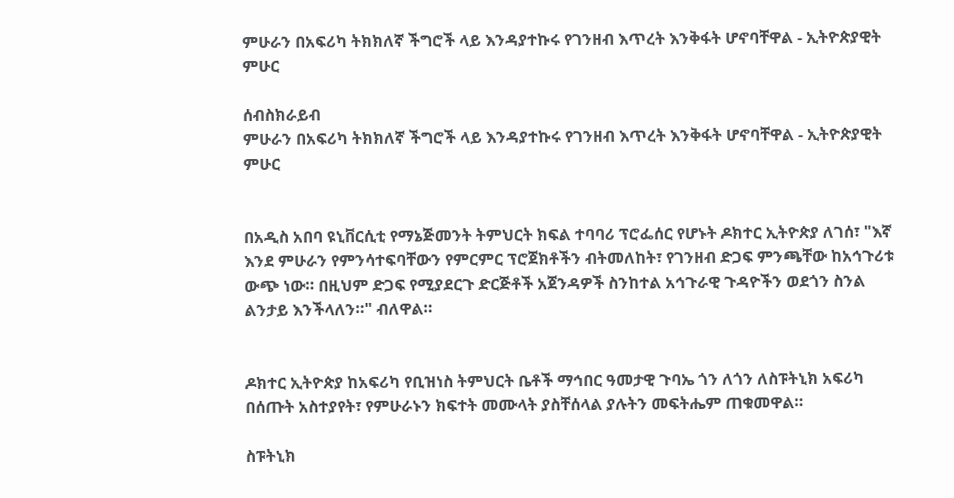ምሁራን በአፍሪካ ትክክለኛ ችግሮች ላይ እንዳያተኩሩ የገንዘብ እጥረት እንቅፋት ሆኖባቸዋል - ኢትዮጵያዊት ምሁር

ሰብስክራይብ
ምሁራን በአፍሪካ ትክክለኛ ችግሮች ላይ እንዳያተኩሩ የገንዘብ እጥረት እንቅፋት ሆኖባቸዋል - ኢትዮጵያዊት ምሁር


በአዲስ አበባ ዩኒቨርሲቲ የማኔጅመንት ትምህርት ክፍል ተባባሪ ፕሮፌሰር የሆኑት ዶክተር ኢትዮጵያ ለገሰ፣ "እኛ እንደ ምሁራን የምንሳተፍባቸውን የምርምር ፕሮጀክቶችን ብትመለከት፣ የገንዘብ ድጋፍ ምንጫቸው ከአኅጉሪቱ ውጭ ነው። በዚህም ድጋፍ የሚያደርጉ ድርጅቶች አጀንዳዎች ስንከተል አኅጉራዊ ጉዳዮችን ወደጎን ስንል ልንታይ እንችላለን።" ብለዋል።


ዶክተር ኢትዮጵያ ከአፍሪካ የቢዝነስ ትምህርት ቤቶች ማኅበር ዓመታዊ ጉባኤ ጎን ለጎን ለስፑትኒክ አፍሪካ በሰጡት አስተያየት፣ የምሁራኑን ክፍተት መሙላት ያስቸሰላል ያሉትን መፍትሔም ጠቁመዋል።

ስፑትኒክ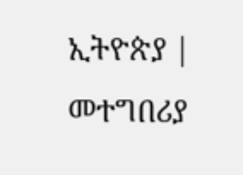ኢትዮጵያ | መተግበሪያ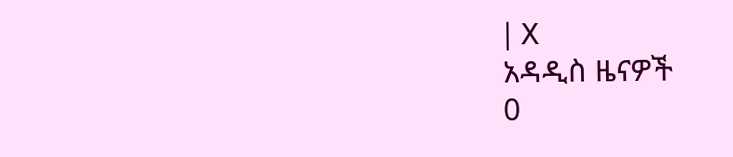| X
አዳዲስ ዜናዎች
0